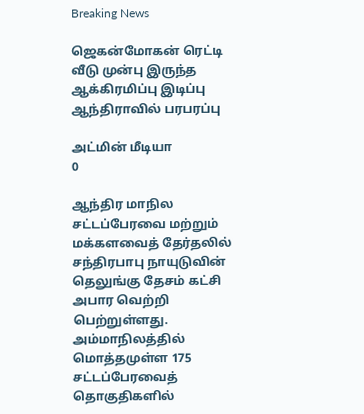Breaking News

ஜெகன்மோகன் ரெட்டி வீடு முன்பு இருந்த ஆக்கிரமிப்பு இடிப்பு ஆந்திராவில் பரபரப்பு

அட்மின் மீடியா
0

ஆந்திர மாநில சட்டப்பேரவை மற்றும் மக்களவைத் தேர்தலில் சந்திரபாபு நாயுடுவின் தெலுங்கு தேசம் கட்சி அபார வெற்றி பெற்றுள்ளது. அம்மாநிலத்தில் மொத்தமுள்ள 175 சட்டப்பேரவைத் தொகுதிகளில்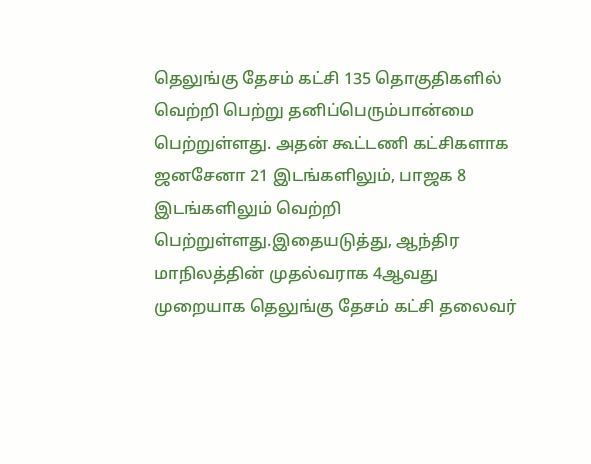தெலுங்கு தேசம் கட்சி 135 தொகுதிகளில் வெற்றி பெற்று தனிப்பெரும்பான்மை பெற்றுள்ளது. அதன் கூட்டணி கட்சிகளாக ஜனசேனா 21 இடங்களிலும், பாஜக 8 இடங்களிலும் வெற்றி பெற்றுள்ளது.இதையடுத்து, ஆந்திர மாநிலத்தின் முதல்வராக 4ஆவது முறையாக தெலுங்கு தேசம் கட்சி தலைவர்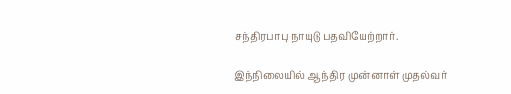சந்திரபாபு நாயுடு பதவியேற்றார்.

இந்நிலையில் ஆந்திர முன்னாள் முதல்வர்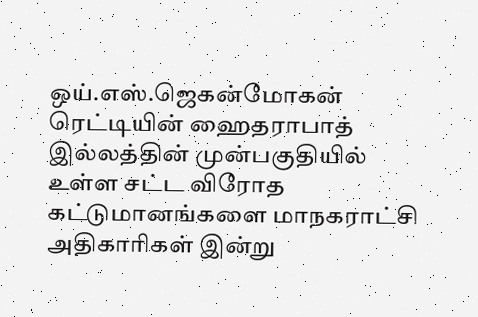ஒய்.எஸ்.ஜெகன்மோகன் ரெட்டியின் ஹைதராபாத் இல்லத்தின் முன்பகுதியில் உள்ள சட்ட விரோத கட்டுமானங்களை மாநகராட்சி அதிகாரிகள் இன்று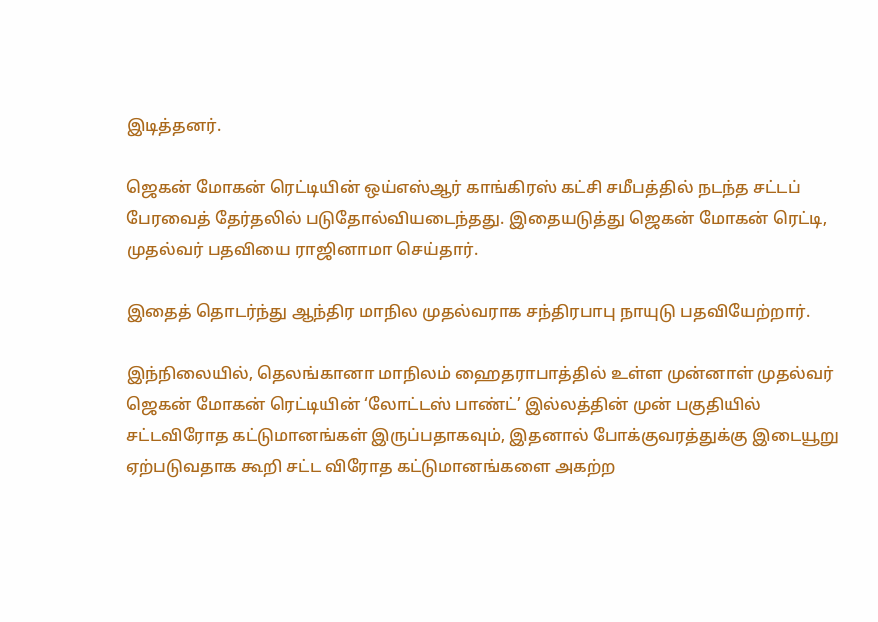இடித்தனர்.

ஜெகன் மோகன் ரெட்டியின் ஒய்எஸ்ஆர் காங்கிரஸ் கட்சி சமீபத்தில் நடந்த சட்டப் பேரவைத் தேர்தலில் படுதோல்வியடைந்தது. இதையடுத்து ஜெகன் மோகன் ரெட்டி, முதல்வர் பதவியை ராஜினாமா செய்தார்.

இதைத் தொடர்ந்து ஆந்திர மாநில முதல்வராக சந்திரபாபு நாயுடு பதவியேற்றார்.

இந்நிலையில், தெலங்கானா மாநிலம் ஹைதராபாத்தில் உள்ள முன்னாள் முதல்வர் ஜெகன் மோகன் ரெட்டியின் ‘லோட்டஸ் பாண்ட்’ இல்லத்தின் முன் பகுதியில் சட்டவிரோத கட்டுமானங்கள் இருப்பதாகவும், இதனால் போக்குவரத்துக்கு இடையூறு ஏற்படுவதாக கூறி சட்ட விரோத கட்டுமானங்களை அகற்ற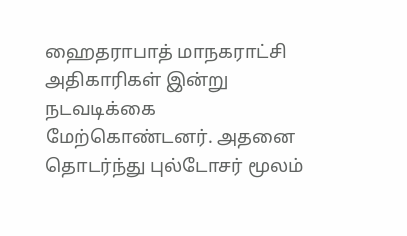ஹைதராபாத் மாநகராட்சி அதிகாரிகள் இன்று நடவடிக்கை மேற்கொண்டனர். அதனை தொடர்ந்து புல்டோசர் மூலம்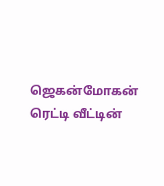ஜெகன்மோகன் ரெட்டி வீட்டின்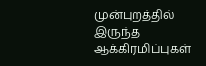முன்புறத்தில் இருந்த ஆக்கிரமிப்புகள்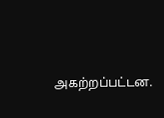அகற்றப்பட்டன.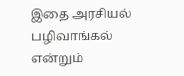இதை அரசியல் பழிவாங்கல் என்றும்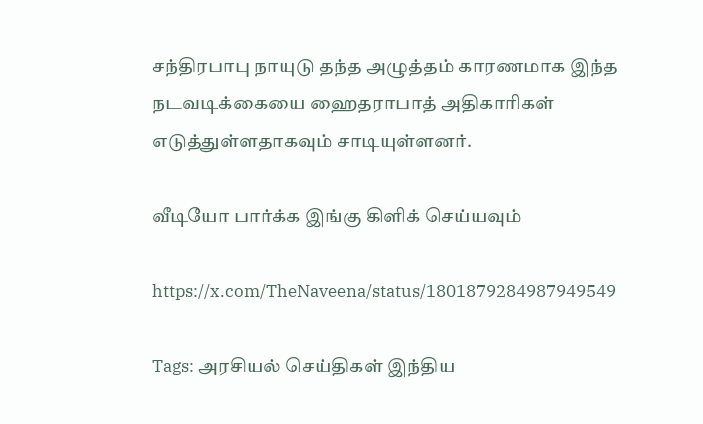சந்திரபாபு நாயுடு தந்த அழுத்தம் காரணமாக இந்த நடவடிக்கையை ஹைதராபாத் அதிகாரிகள் எடுத்துள்ளதாகவும் சாடியுள்ளனர்.

வீடியோ பார்க்க இங்கு கிளிக் செய்யவும்

https://x.com/TheNaveena/status/1801879284987949549

Tags: அரசியல் செய்திகள் இந்திய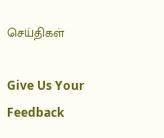செய்திகள்

Give Us Your Feedback